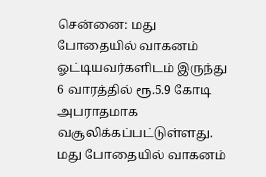சென்னை: மது போதையில் வாகனம் ஓட்டியவர்களிடம் இருந்து 6 வாரத்தில் ரூ.5.9 கோடி அபராதமாக வசூலிக்கப்பட்டுள்ளது.
மது போதையில் வாகனம்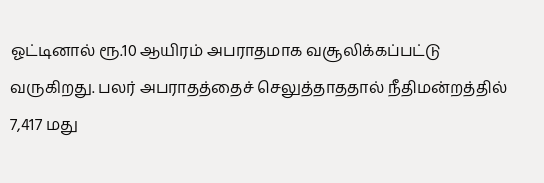ஓட்டினால் ரூ.10 ஆயிரம் அபராதமாக வசூலிக்கப்பட்டு வருகிறது. பலர் அபராதத்தைச் செலுத்தாததால் நீதிமன்றத்தில் 7,417 மது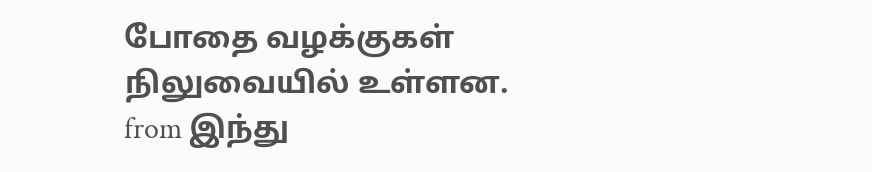போதை வழக்குகள் நிலுவையில் உள்ளன.
from இந்து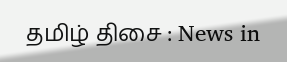தமிழ் திசை : News in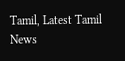Tamil, Latest Tamil News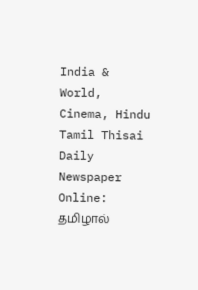India & World, Cinema, Hindu Tamil Thisai Daily Newspaper Online: தமிழால்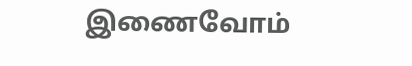இணைவோம்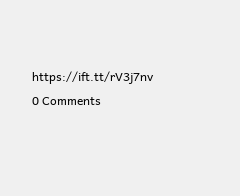https://ift.tt/rV3j7nv
0 Comments